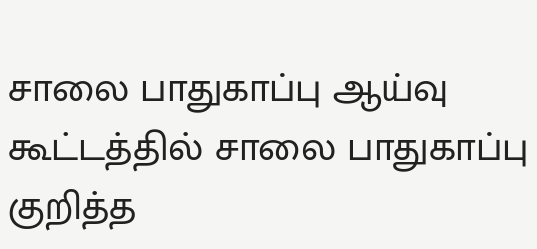சாலை பாதுகாப்பு ஆய்வு கூட்டத்தில் சாலை பாதுகாப்பு குறித்த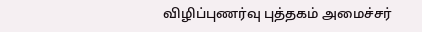விழிப்புணர்வு புத்தகம் அமைச்சர்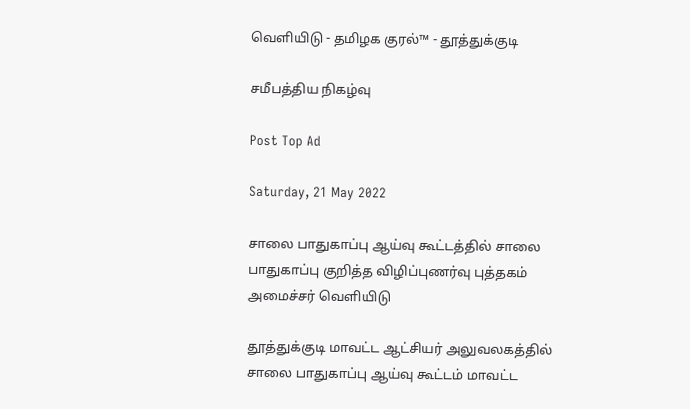வெளியிடு - தமிழக குரல்™ - தூத்துக்குடி

சமீபத்திய நிகழ்வு

Post Top Ad

Saturday, 21 May 2022

சாலை பாதுகாப்பு ஆய்வு கூட்டத்தில் சாலை பாதுகாப்பு குறித்த விழிப்புணர்வு புத்தகம் அமைச்சர் வெளியிடு

தூத்துக்குடி மாவட்ட ஆட்சியர் அலுவலகத்தில் சாலை பாதுகாப்பு ஆய்வு கூட்டம் மாவட்ட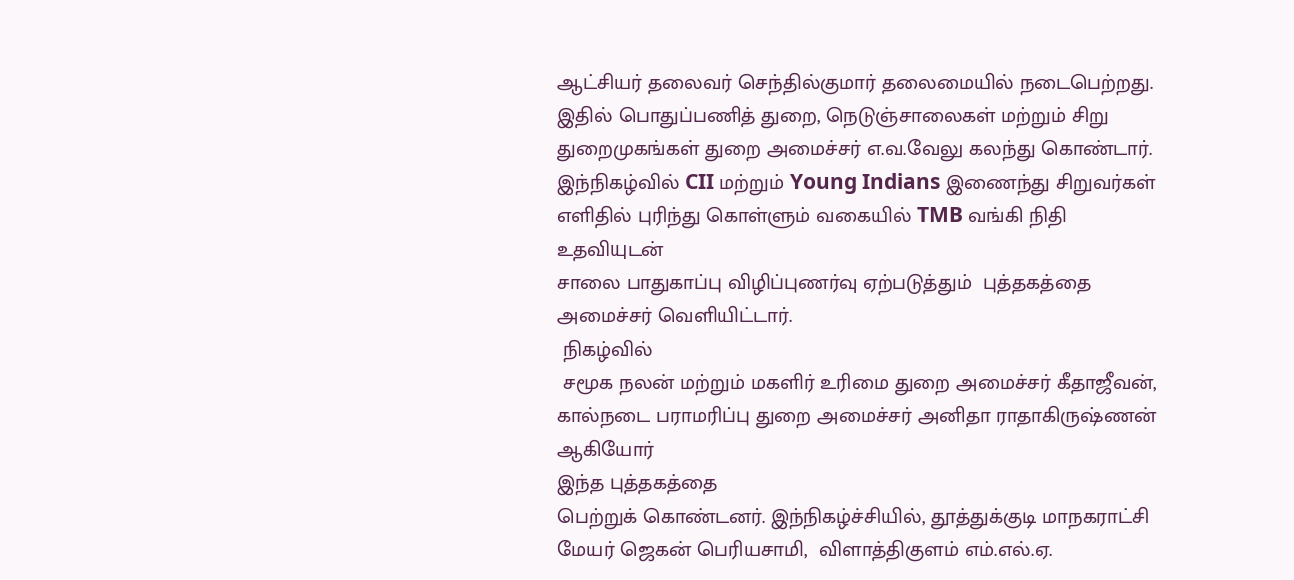ஆட்சியர் தலைவர் செந்தில்குமார் தலைமையில் நடைபெற்றது. இதில் பொதுப்பணித் துறை, நெடுஞ்சாலைகள் மற்றும் சிறு துறைமுகங்கள் துறை அமைச்சர் எ.வ.வேலு கலந்து கொண்டார். இந்நிகழ்வில் CII மற்றும் Young Indians இணைந்து சிறுவர்கள் எளிதில் புரிந்து கொள்ளும் வகையில் TMB வங்கி நிதி உதவியுடன்
சாலை பாதுகாப்பு விழிப்புணர்வு ஏற்படுத்தும்  புத்தகத்தை அமைச்சர் வெளியிட்டார்.
 நிகழ்வில்
 சமூக நலன் மற்றும் மகளிர் உரிமை துறை அமைச்சர் கீதாஜீவன், கால்நடை பராமரிப்பு துறை அமைச்சர் அனிதா ராதாகிருஷ்ணன் ஆகியோர்
இந்த புத்தகத்தை
பெற்றுக் கொண்டனர். இந்நிகழ்ச்சியில், தூத்துக்குடி மாநகராட்சி மேயர் ஜெகன் பெரியசாமி,  விளாத்திகுளம் எம்.எல்.ஏ.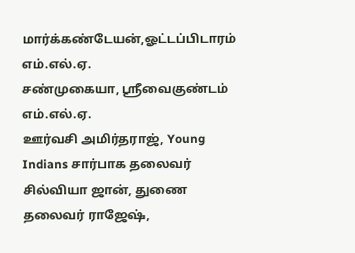மார்க்கண்டேயன்,ஓட்டப்பிடாரம் எம்.எல்.ஏ.
சண்முகையா, ஸ்ரீவைகுண்டம்
எம்.எல்.ஏ.
ஊர்வசி அமிர்தராஜ், Young Indians சார்பாக தலைவர் சில்வியா ஜான், துணை தலைவர் ராஜேஷ்,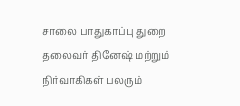சாலை பாதுகாப்பு துறை தலைவர் தினேஷ் மற்றும் நிர்வாகிகள் பலரும்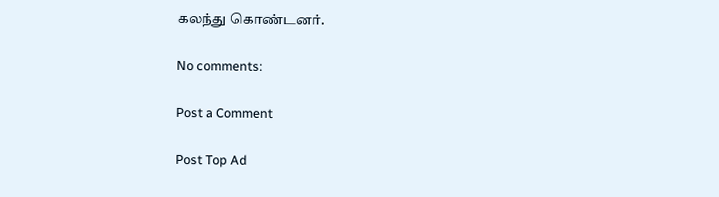கலந்து கொண்டனர்.

No comments:

Post a Comment

Post Top Ad